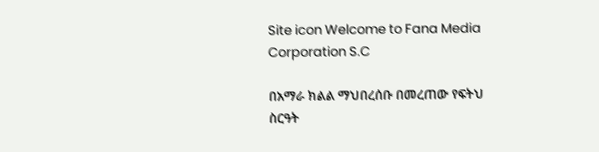Site icon Welcome to Fana Media Corporation S.C

በአማራ ክልል ማህበረሰቡ በመረጠው የፍትህ ስርዓት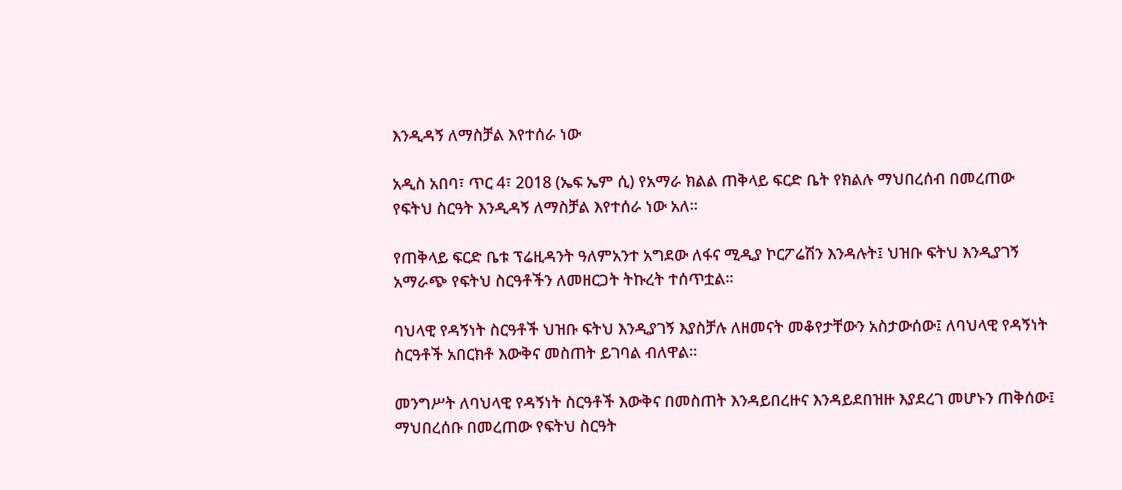እንዲዳኝ ለማስቻል እየተሰራ ነው

አዲስ አበባ፣ ጥር 4፣ 2018 (ኤፍ ኤም ሲ) የአማራ ክልል ጠቅላይ ፍርድ ቤት የክልሉ ማህበረሰብ በመረጠው የፍትህ ስርዓት እንዲዳኝ ለማስቻል እየተሰራ ነው አለ።

የጠቅላይ ፍርድ ቤቱ ፕሬዚዳንት ዓለምአንተ አግደው ለፋና ሚዲያ ኮርፖሬሽን እንዳሉት፤ ህዝቡ ፍትህ እንዲያገኝ አማራጭ የፍትህ ስርዓቶችን ለመዘርጋት ትኩረት ተሰጥቷል።

ባህላዊ የዳኝነት ስርዓቶች ህዝቡ ፍትህ እንዲያገኝ እያስቻሉ ለዘመናት መቆየታቸውን አስታውሰው፤ ለባህላዊ የዳኝነት ስርዓቶች አበርክቶ እውቅና መስጠት ይገባል ብለዋል።

መንግሥት ለባህላዊ የዳኝነት ስርዓቶች እውቅና በመስጠት እንዳይበረዙና እንዳይደበዝዙ እያደረገ መሆኑን ጠቅሰው፤ ማህበረሰቡ በመረጠው የፍትህ ስርዓት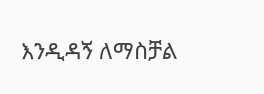እንዲዳኝ ለማስቻል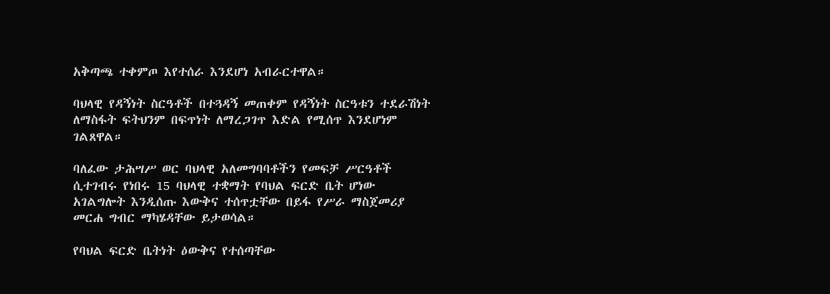አቅጣጫ ተቀምጦ እየተሰራ እንደሆነ አብራርተዋል።

ባህላዊ የዳኝነት ስርዓቶች በተጓዳኝ መጠቀም የዳኝነት ስርዓቱን ተደራሽነት ለማስፋት ፍትህንም በፍጥነት ለማረጋገጥ እድል የሚሰጥ እንደሆነም ገልጸዋል።

ባለፈው ታሕሣሥ ወር ባህላዊ አለመግባባቶችን የመፍቻ ሥርዓቶች ሲተገብሩ የነበሩ 15 ባህላዊ ተቋማት የባህል ፍርድ ቤት ሆነው አገልግሎት እንዲሰጡ እውቅና ተሰጥቷቸው በይፋ የሥራ ማስጀመሪያ መርሐ ግብር ማካሄዳቸው ይታወሳል።

የባህል ፍርድ ቤትነት ዕውቅና የተሰጣቸው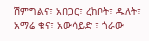ሽምግልና፣ አበጋር፣ ረከቦት፣ ዱለት፣ አማሬ ቁና፣ አውሳይድ ፣ ጎራው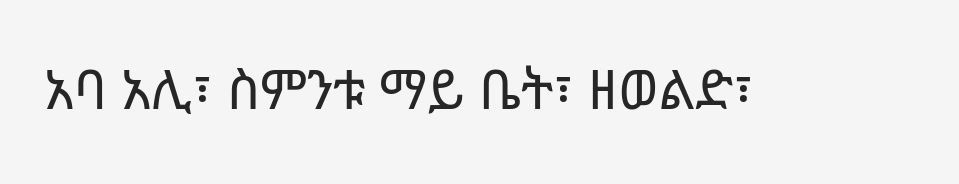አባ አሊ፣ ስምንቱ ማይ ቤት፣ ዘወልድ፣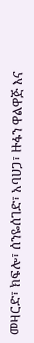መዛርድ፣ ክፍሎ፣ ሰንዬሰገድ፣ አባሀጋ፣ ዙፋን ዋልዋጅ እና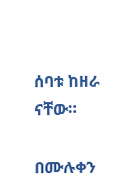ሰባቱ ከዘራ ናቸው።

በሙሉቀን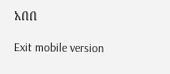አበበ

Exit mobile version